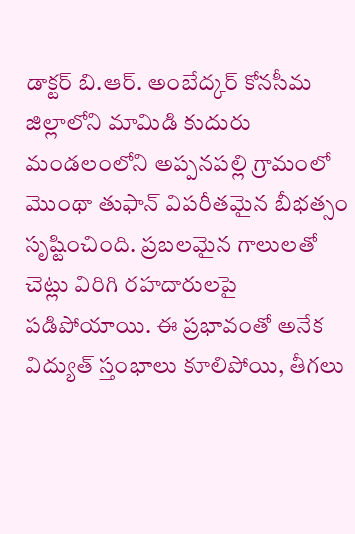డాక్టర్ బి.ఆర్. అంబేద్కర్ కోనసీమ జిల్లాలోని మామిడి కుదురు మండలంలోని అప్పనపల్లి గ్రామంలో మొంథా తుఫాన్ విపరీతమైన బీభత్సం సృష్టించింది. ప్రబలమైన గాలులతో చెట్లు విరిగి రహదారులపై పడిపోయాయి. ఈ ప్రభావంతో అనేక విద్యుత్ స్తంభాలు కూలిపోయి, తీగలు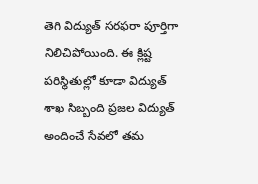తెగి విద్యుత్ సరఫరా పూర్తిగా నిలిచిపోయింది. ఈ క్లిష్ట పరిస్థితుల్లో కూడా విద్యుత్ శాఖ సిబ్బంది ప్రజల విద్యుత్ అందించే సేవలో తమ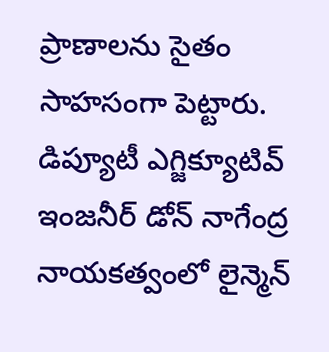ప్రాణాలను సైతం సాహసంగా పెట్టారు. డిప్యూటీ ఎగ్జిక్యూటివ్ ఇంజనీర్ డోన్ నాగేంద్ర నాయకత్వంలో లైన్మెన్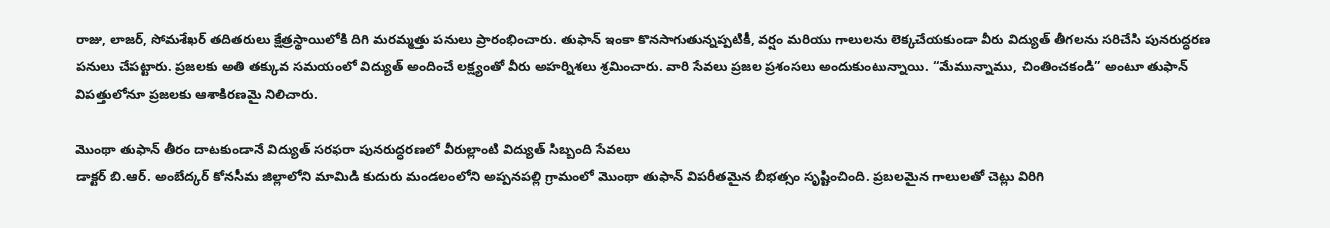రాజు, లాజర్, సోమశేఖర్ తదితరులు క్షేత్రస్థాయిలోకి దిగి మరమ్మత్తు పనులు ప్రారంభించారు. తుఫాన్ ఇంకా కొనసాగుతున్నప్పటికీ, వర్షం మరియు గాలులను లెక్కచేయకుండా వీరు విద్యుత్ తీగలను సరిచేసి పునరుద్ధరణ పనులు చేపట్టారు. ప్రజలకు అతి తక్కువ సమయంలో విద్యుత్ అందించే లక్ష్యంతో వీరు అహర్నిశలు శ్రమించారు. వారి సేవలు ప్రజల ప్రశంసలు అందుకుంటున్నాయి. “మేమున్నాము, చింతించకండి” అంటూ తుఫాన్ విపత్తులోనూ ప్రజలకు ఆశాకిరణమై నిలిచారు.

మొంథా తుఫాన్ తీరం దాటకుండానే విద్యుత్ సరఫరా పునరుద్ధరణలో వీరుల్లాంటి విద్యుత్ సిబ్బంది సేవలు
డాక్టర్ బి.ఆర్. అంబేద్కర్ కోనసీమ జిల్లాలోని మామిడి కుదురు మండలంలోని అప్పనపల్లి గ్రామంలో మొంథా తుఫాన్ విపరీతమైన బీభత్సం సృష్టించింది. ప్రబలమైన గాలులతో చెట్లు విరిగి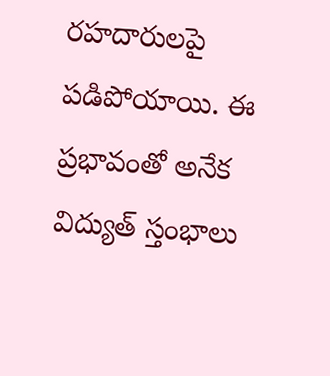రహదారులపై పడిపోయాయి. ఈ ప్రభావంతో అనేక విద్యుత్ స్తంభాలు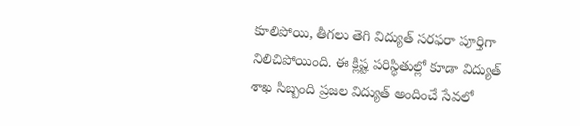కూలిపోయి, తీగలు తెగి విద్యుత్ సరఫరా పూర్తిగా నిలిచిపోయింది. ఈ క్లిష్ట పరిస్థితుల్లో కూడా విద్యుత్ శాఖ సిబ్బంది ప్రజల విద్యుత్ అందించే సేవలో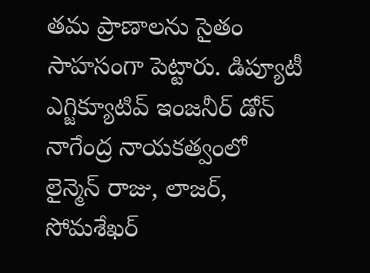తమ ప్రాణాలను సైతం సాహసంగా పెట్టారు. డిప్యూటీ ఎగ్జిక్యూటివ్ ఇంజనీర్ డోన్ నాగేంద్ర నాయకత్వంలో లైన్మెన్ రాజు, లాజర్, సోమశేఖర్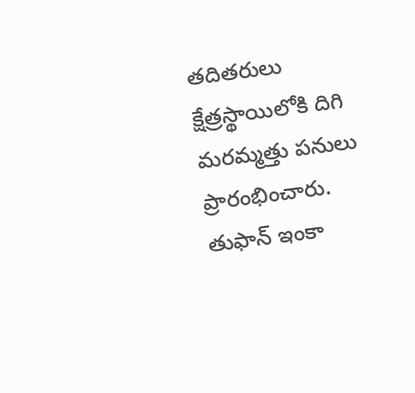తదితరులు క్షేత్రస్థాయిలోకి దిగి మరమ్మత్తు పనులు ప్రారంభించారు. తుఫాన్ ఇంకా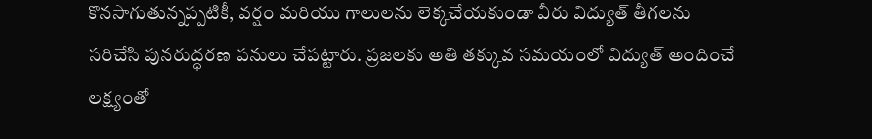కొనసాగుతున్నప్పటికీ, వర్షం మరియు గాలులను లెక్కచేయకుండా వీరు విద్యుత్ తీగలను సరిచేసి పునరుద్ధరణ పనులు చేపట్టారు. ప్రజలకు అతి తక్కువ సమయంలో విద్యుత్ అందించే లక్ష్యంతో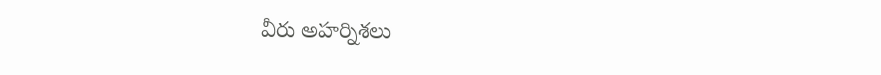వీరు అహర్నిశలు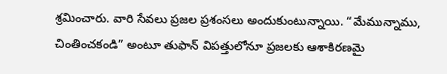శ్రమించారు. వారి సేవలు ప్రజల ప్రశంసలు అందుకుంటున్నాయి. “మేమున్నాము, చింతించకండి” అంటూ తుఫాన్ విపత్తులోనూ ప్రజలకు ఆశాకిరణమై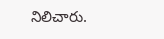నిలిచారు.